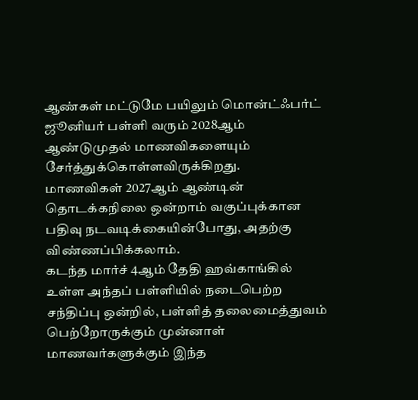ஆண்கள் மட்டுமே பயிலும் மொன்ட்ஃபர்ட் ஜூனியர் பள்ளி வரும் 2028ஆம் ஆண்டுமுதல் மாணவிகளையும் சேர்த்துக்கொள்ளவிருக்கிறது.
மாணவிகள் 2027ஆம் ஆண்டின் தொடக்கநிலை ஒன்றாம் வகுப்புக்கான பதிவு நடவடிக்கையின்போது, அதற்கு விண்ணப்பிக்கலாம்.
கடந்த மார்ச் 4ஆம் தேதி ஹவ்காங்கில் உள்ள அந்தப் பள்ளியில் நடைபெற்ற சந்திப்பு ஒன்றில், பள்ளித் தலைமைத்துவம் பெற்றோருக்கும் முன்னாள் மாணவர்களுக்கும் இந்த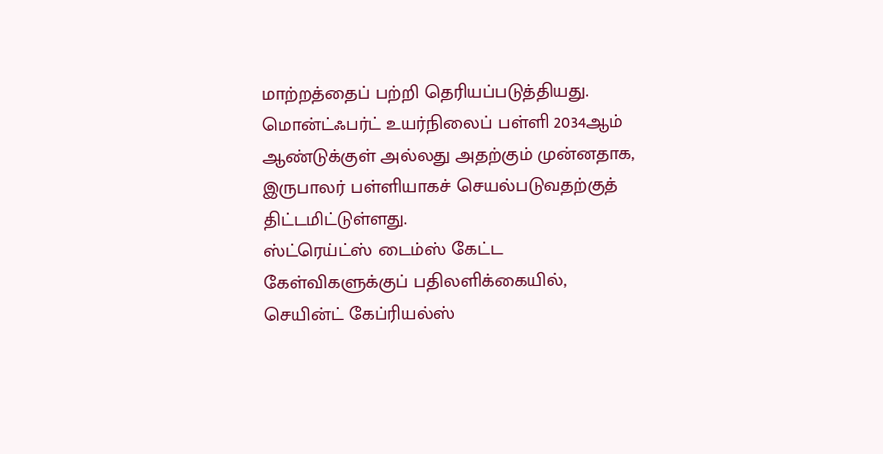மாற்றத்தைப் பற்றி தெரியப்படுத்தியது.
மொன்ட்ஃபர்ட் உயர்நிலைப் பள்ளி 2034ஆம் ஆண்டுக்குள் அல்லது அதற்கும் முன்னதாக, இருபாலர் பள்ளியாகச் செயல்படுவதற்குத் திட்டமிட்டுள்ளது.
ஸ்ட்ரெய்ட்ஸ் டைம்ஸ் கேட்ட கேள்விகளுக்குப் பதிலளிக்கையில், செயின்ட் கேப்ரியல்ஸ்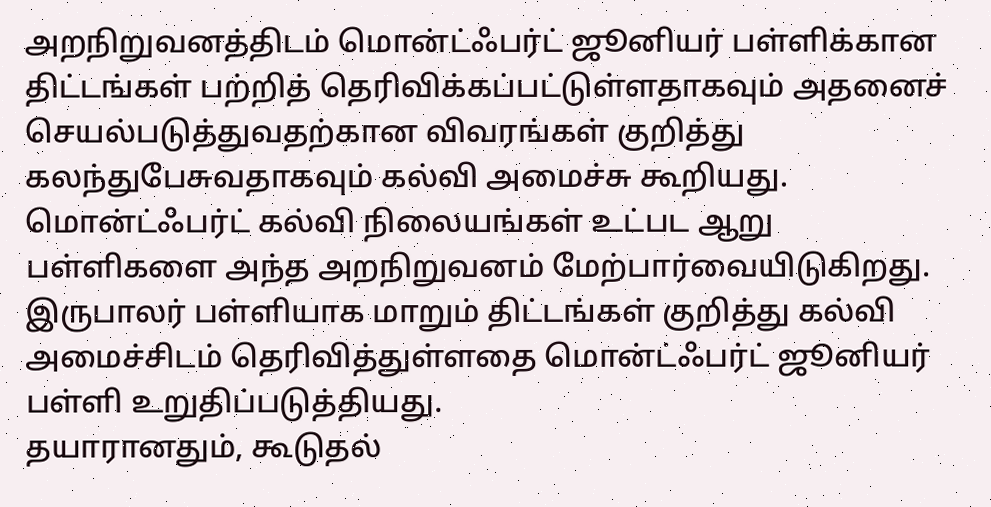அறநிறுவனத்திடம் மொன்ட்ஃபர்ட் ஜூனியர் பள்ளிக்கான திட்டங்கள் பற்றித் தெரிவிக்கப்பட்டுள்ளதாகவும் அதனைச் செயல்படுத்துவதற்கான விவரங்கள் குறித்து கலந்துபேசுவதாகவும் கல்வி அமைச்சு கூறியது.
மொன்ட்ஃபர்ட் கல்வி நிலையங்கள் உட்பட ஆறு பள்ளிகளை அந்த அறநிறுவனம் மேற்பார்வையிடுகிறது.
இருபாலர் பள்ளியாக மாறும் திட்டங்கள் குறித்து கல்வி அமைச்சிடம் தெரிவித்துள்ளதை மொன்ட்ஃபர்ட் ஜூனியர் பள்ளி உறுதிப்படுத்தியது.
தயாரானதும், கூடுதல்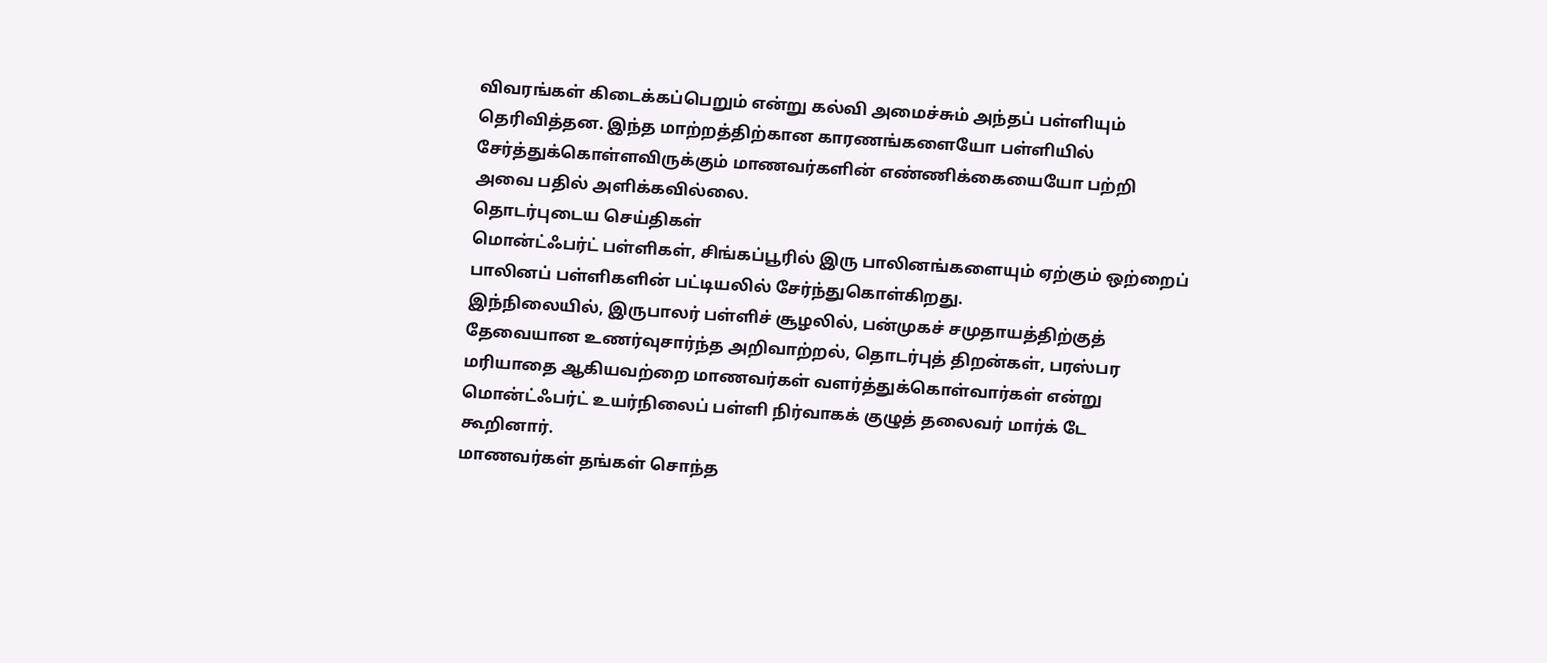விவரங்கள் கிடைக்கப்பெறும் என்று கல்வி அமைச்சும் அந்தப் பள்ளியும் தெரிவித்தன. இந்த மாற்றத்திற்கான காரணங்களையோ பள்ளியில் சேர்த்துக்கொள்ளவிருக்கும் மாணவர்களின் எண்ணிக்கையையோ பற்றி அவை பதில் அளிக்கவில்லை.
தொடர்புடைய செய்திகள்
மொன்ட்ஃபர்ட் பள்ளிகள், சிங்கப்பூரில் இரு பாலினங்களையும் ஏற்கும் ஒற்றைப் பாலினப் பள்ளிகளின் பட்டியலில் சேர்ந்துகொள்கிறது.
இந்நிலையில், இருபாலர் பள்ளிச் சூழலில், பன்முகச் சமுதாயத்திற்குத் தேவையான உணர்வுசார்ந்த அறிவாற்றல், தொடர்புத் திறன்கள், பரஸ்பர மரியாதை ஆகியவற்றை மாணவர்கள் வளர்த்துக்கொள்வார்கள் என்று மொன்ட்ஃபர்ட் உயர்நிலைப் பள்ளி நிர்வாகக் குழுத் தலைவர் மார்க் டே கூறினார்.
மாணவர்கள் தங்கள் சொந்த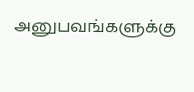அனுபவங்களுக்கு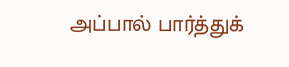அப்பால் பார்த்துக்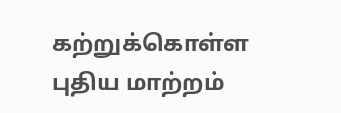கற்றுக்கொள்ள புதிய மாற்றம்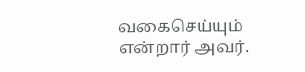வகைசெய்யும் என்றார் அவர்.